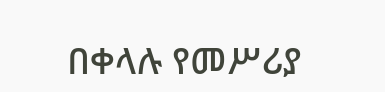በቀላሉ የመሥሪያ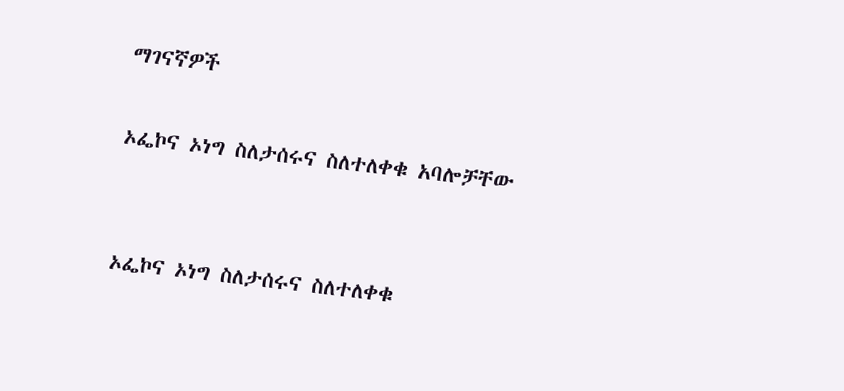ማገናኛዎች

ኦፌኮና ኦነግ ስለታሰሩና ስለተለቀቁ አባሎቻቸው


ኦፌኮና ኦነግ ስለታሰሩና ስለተለቀቁ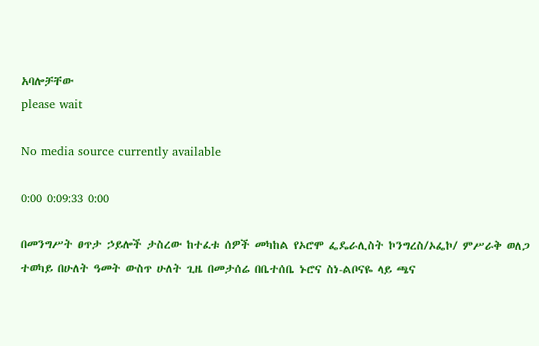አባሎቻቸው
please wait

No media source currently available

0:00 0:09:33 0:00

በመንግሥት ፀጥታ ኃይሎች ታስረው ከተፈቱ ሰዎች መካከል የኦሮሞ ፌዴራሊስት ኮንግረስ/ኦፌኮ/ ምሥራቅ ወለጋ ተወካይ በሁለት ዓመት ውስጥ ሁለት ጊዜ በመታሰሬ በቤተሰቤ ኑሮና ስነ-ልቦናዬ ላይ ጫና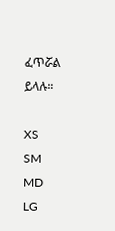ፈጥሯል ይላሉ።

XS
SM
MD
LG